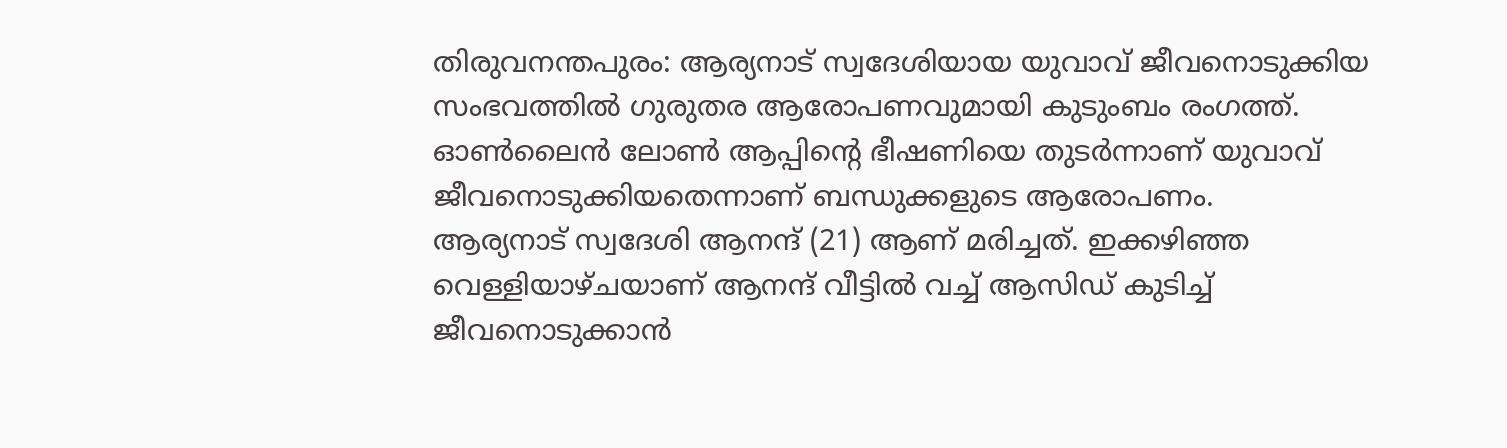തിരുവനന്തപുരം: ആര്യനാട് സ്വദേശിയായ യുവാവ് ജീവനൊടുക്കിയ സംഭവത്തിൽ ഗുരുതര ആരോപണവുമായി കുടുംബം രംഗത്ത്. ഓൺലൈൻ ലോൺ ആപ്പിന്റെ ഭീഷണിയെ തുടർന്നാണ് യുവാവ് ജീവനൊടുക്കിയതെന്നാണ് ബന്ധുക്കളുടെ ആരോപണം.
ആര്യനാട് സ്വദേശി ആനന്ദ് (21) ആണ് മരിച്ചത്. ഇക്കഴിഞ്ഞ വെള്ളിയാഴ്ചയാണ് ആനന്ദ് വീട്ടിൽ വച്ച് ആസിഡ് കുടിച്ച് ജീവനൊടുക്കാൻ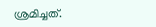ശ്രമിച്ചത്.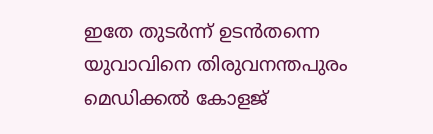ഇതേ തുടർന്ന് ഉടൻതന്നെ യുവാവിനെ തിരുവനന്തപുരം മെഡിക്കൽ കോളജ്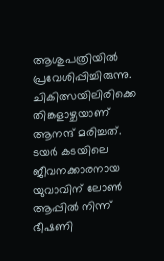ആശുപത്രിയിൽ പ്രവേശിപ്പിച്ചിരുന്നു.
ചികിത്സയിലിരിക്കെ തിങ്കളാഴ്ചയാണ് ആനന്ദ് മരിച്ചത്. ടയർ കടയിലെ ജീവനക്കാരനായ യുവാവിന് ലോൺ ആപ്പിൽ നിന്ന് ഭീഷണി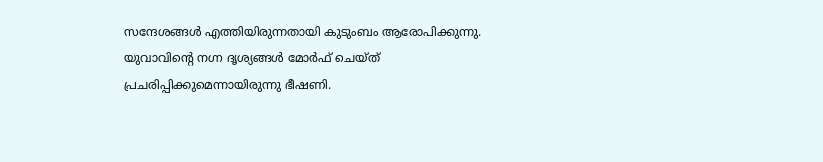സന്ദേശങ്ങൾ എത്തിയിരുന്നതായി കുടുംബം ആരോപിക്കുന്നു. യുവാവിന്റെ നഗ്ന ദൃശ്യങ്ങൾ മോർഫ് ചെയ്ത് പ്രചരിപ്പിക്കുമെന്നായിരുന്നു ഭീഷണി.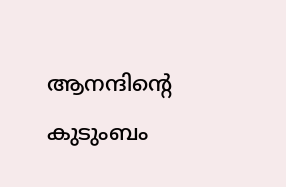ആനന്ദിന്റെ കുടുംബം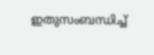ഇതുസംബന്ധിച്ച്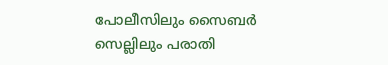പോലീസിലും സൈബർ സെല്ലിലും പരാതി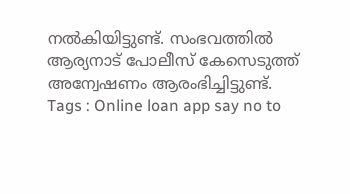നൽകിയിട്ടുണ്ട്. സംഭവത്തിൽ ആര്യനാട് പോലീസ് കേസെടുത്ത് അന്വേഷണം ആരംഭിച്ചിട്ടുണ്ട്.
Tags : Online loan app say no to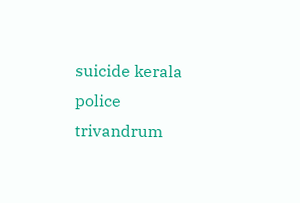suicide kerala police trivandrum